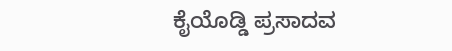ಕೈಯೊಡ್ಡಿ ಪ್ರಸಾದವ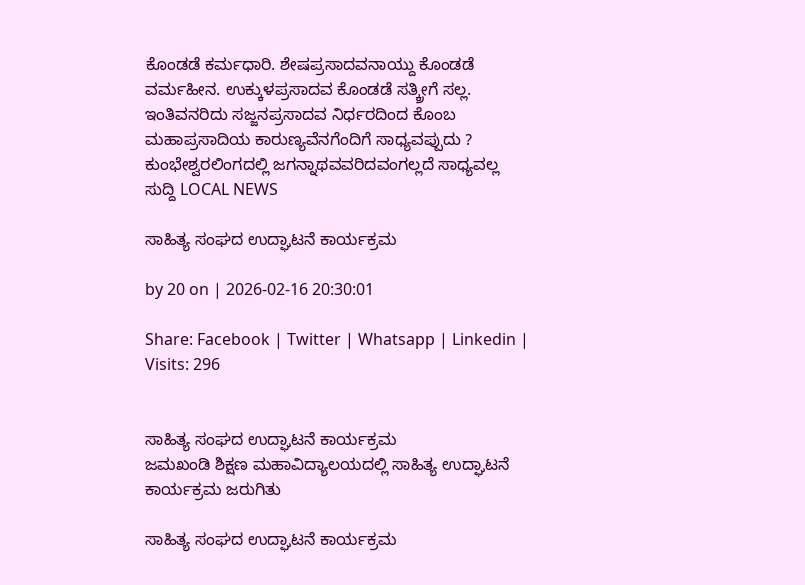ಕೊಂಡಡೆ ಕರ್ಮಧಾರಿ. ಶೇಷಪ್ರಸಾದವನಾಯ್ದು ಕೊಂಡಡೆ ವರ್ಮಹೀನ. ಉಕ್ಕುಳಪ್ರಸಾದವ ಕೊಂಡಡೆ ಸತ್ಕ್ರೀಗೆ ಸಲ್ಲ. ಇಂತಿವನರಿದು ಸಜ್ಜನಪ್ರಸಾದವ ನಿರ್ಧರದಿಂದ ಕೊಂಬ ಮಹಾಪ್ರಸಾದಿಯ ಕಾರುಣ್ಯವೆನಗೆಂದಿಗೆ ಸಾಧ್ಯವಪ್ಪುದು ? ಕುಂಭೇಶ್ವರಲಿಂಗದಲ್ಲಿ ಜಗನ್ನಾಥವವರಿದವಂಗಲ್ಲದೆ ಸಾಧ್ಯವಲ್ಲ
ಸುದ್ದಿ LOCAL NEWS

ಸಾಹಿತ್ಯ ಸಂಘದ ಉದ್ಘಾಟನೆ ಕಾರ್ಯಕ್ರಮ

by 20 on | 2026-02-16 20:30:01

Share: Facebook | Twitter | Whatsapp | Linkedin | Visits: 296


ಸಾಹಿತ್ಯ ಸಂಘದ ಉದ್ಘಾಟನೆ ಕಾರ್ಯಕ್ರಮ
ಜಮಖಂಡಿ ಶಿಕ್ಷಣ ಮಹಾವಿದ್ಯಾಲಯದಲ್ಲಿ ಸಾಹಿತ್ಯ ಉದ್ಘಾಟನೆ ಕಾರ್ಯಕ್ರಮ ಜರುಗಿತು

ಸಾಹಿತ್ಯ ಸಂಘದ ಉದ್ಘಾಟನೆ ಕಾರ್ಯಕ್ರಮ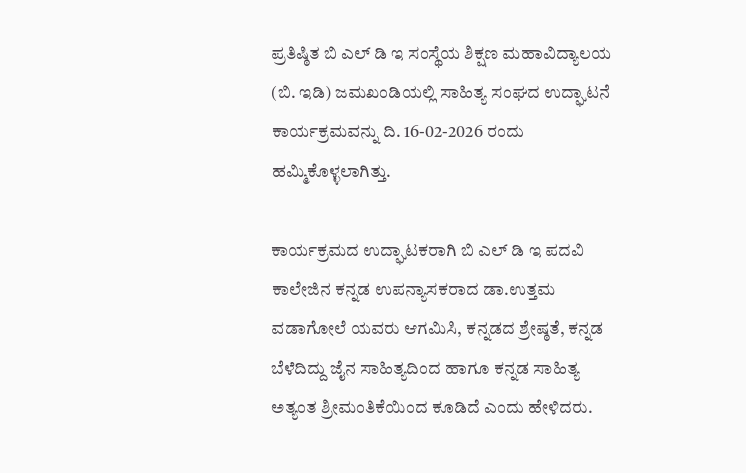ಪ್ರತಿಷ್ಠಿತ ಬಿ ಎಲ್ ಡಿ ಇ ಸಂಸ್ಥೆಯ ಶಿಕ್ಷಣ ಮಹಾವಿದ್ಯಾಲಯ (ಬಿ. ಇಡಿ) ಜಮಖಂಡಿಯಲ್ಲಿ ಸಾಹಿತ್ಯ ಸಂಘದ ಉದ್ಘಾಟನೆ ಕಾರ್ಯಕ್ರಮವನ್ನು ದಿ. 16-02-2026 ರಂದು ಹಮ್ಮಿಕೊಳ್ಳಲಾಗಿತ್ತು.

ಕಾರ್ಯಕ್ರಮದ ಉದ್ಘಾಟಕರಾಗಿ ಬಿ ಎಲ್ ಡಿ ಇ ಪದವಿ ಕಾಲೇಜಿನ ಕನ್ನಡ ಉಪನ್ಯಾಸಕರಾದ ಡಾ.ಉತ್ತಮ ವಡಾಗೋಲೆ ಯವರು ಆಗಮಿಸಿ, ಕನ್ನಡದ ಶ್ರೇಷ್ಠತೆ, ಕನ್ನಡ ಬೆಳೆದಿದ್ದು ಜೈನ ಸಾಹಿತ್ಯದಿಂದ ಹಾಗೂ ಕನ್ನಡ ಸಾಹಿತ್ಯ ಅತ್ಯಂತ ಶ್ರೀಮಂತಿಕೆಯಿಂದ ಕೂಡಿದೆ ಎಂದು ಹೇಳಿದರು.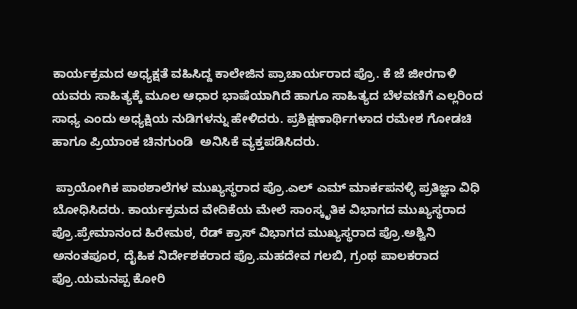ಕಾರ್ಯಕ್ರಮದ ಅಧ್ಯಕ್ಷತೆ ವಹಿಸಿದ್ದ ಕಾಲೇಜಿನ ಪ್ರಾಚಾರ್ಯರಾದ ಪ್ರೊ. ಕೆ ಜೆ ಜೀರಗಾಳಿ ಯವರು ಸಾಹಿತ್ಯಕ್ಕೆ ಮೂಲ ಆಧಾರ ಭಾಷೆಯಾಗಿದೆ ಹಾಗೂ ಸಾಹಿತ್ಯದ ಬೆಳವಣಿಗೆ ಎಲ್ಲರಿಂದ ಸಾಧ್ಯ ಎಂದು ಅಧ್ಯಕ್ಷಿಯ ನುಡಿಗಳನ್ನು ಹೇಳಿದರು. ಪ್ರಶಿಕ್ಷಣಾರ್ಥಿಗಳಾದ ರಮೇಶ ಗೋಡಚಿ ಹಾಗೂ ಪ್ರಿಯಾಂಕ ಚಿನಗುಂಡಿ  ಅನಿಸಿಕೆ ವ್ಯಕ್ತಪಡಿಸಿದರು.

 ಪ್ರಾಯೋಗಿಕ ಪಾಠಶಾಲೆಗಳ ಮುಖ್ಯಸ್ಥರಾದ ಪ್ರೊ.ಎಲ್ ಎಮ್ ಮಾರ್ಕಪನಳ್ಳಿ ಪ್ರತಿಜ್ಞಾ ವಿಧಿ ಬೋಧಿಸಿದರು. ಕಾರ್ಯಕ್ರಮದ ವೇದಿಕೆಯ ಮೇಲೆ ಸಾಂಸ್ಕೃತಿಕ ವಿಭಾಗದ ಮುಖ್ಯಸ್ಥರಾದ ಪ್ರೊ.ಪ್ರೇಮಾನಂದ ಹಿರೇಮಠ, ರೆಡ್ ಕ್ರಾಸ್ ವಿಭಾಗದ ಮುಖ್ಯಸ್ಥರಾದ ಪ್ರೊ.ಅಶ್ವಿನಿ ಅನಂತಪೂರ, ದೈಹಿಕ ನಿರ್ದೇಶಕರಾದ ಪ್ರೊ.ಮಹದೇವ ಗಲಬಿ, ಗ್ರಂಥ ಪಾಲಕರಾದ ಪ್ರೊ.ಯಮನಪ್ಪ ಕೋರಿ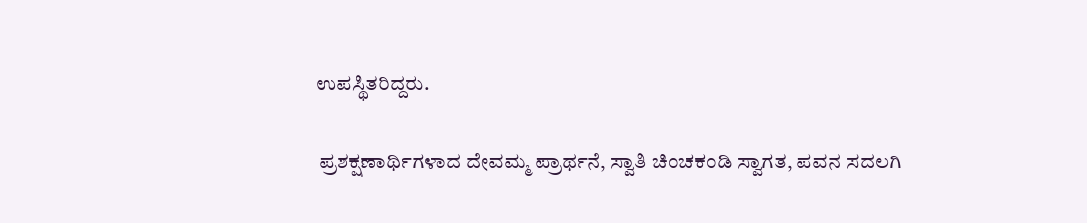ಉಪಸ್ಥಿತರಿದ್ದರು.

 ಪ್ರಶಕ್ಷಣಾರ್ಥಿಗಳಾದ ದೇವಮ್ಮ ಪ್ರಾರ್ಥನೆ, ಸ್ವಾತಿ ಚಿಂಚಕಂಡಿ ಸ್ವಾಗತ, ಪವನ ಸದಲಗಿ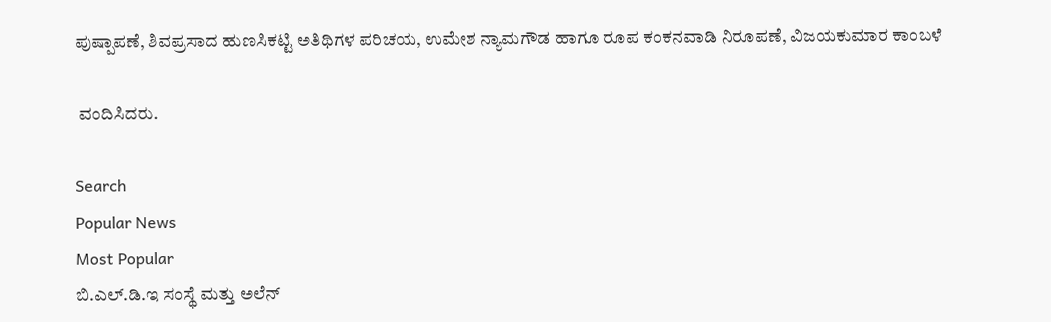ಪುಷ್ಪಾಪಣೆ, ಶಿವಪ್ರಸಾದ ಹುಣಸಿಕಟ್ಟಿ ಅತಿಥಿಗಳ ಪರಿಚಯ, ಉಮೇಶ ನ್ಯಾಮಗೌಡ ಹಾಗೂ ರೂಪ ಕಂಕನವಾಡಿ ನಿರೂಪಣೆ, ವಿಜಯಕುಮಾರ ಕಾಂಬಳೆ

 ವಂದಿಸಿದರು.

Search
Popular News
Most Popular
ಬಿ.ಎಲ್.ಡಿ.ಇ ಸಂಸ್ಥೆ ಮತ್ತು ಅಲೆನ್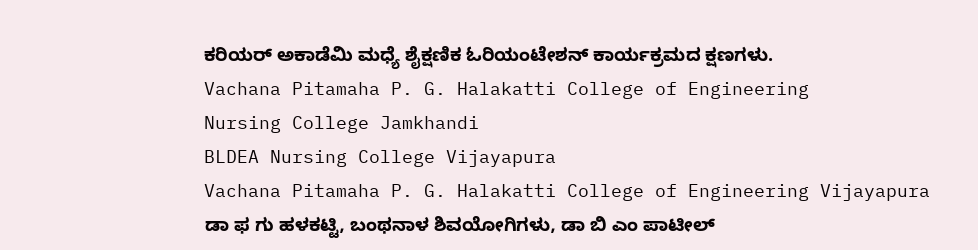ಕರಿಯರ್ ಅಕಾಡೆಮಿ ಮಧ್ಯೆ ಶೈಕ್ಷಣಿಕ ಓರಿಯಂಟೇಶನ್ ಕಾರ್ಯಕ್ರಮದ ಕ್ಷಣಗಳು.
Vachana Pitamaha P. G. Halakatti College of Engineering
Nursing College Jamkhandi
BLDEA Nursing College Vijayapura
Vachana Pitamaha P. G. Halakatti College of Engineering Vijayapura
ಡಾ ಫ ಗು ಹಳಕಟ್ಟಿ, ಬಂಥನಾಳ ಶಿವಯೋಗಿಗಳು, ಡಾ ಬಿ ಎಂ ಪಾಟೀಲ್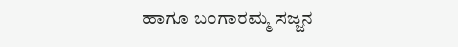ಹಾಗೂ ಬಂಗಾರಮ್ಮ ಸಜ್ಜನ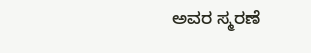ಅವರ ಸ್ಮರಣೆ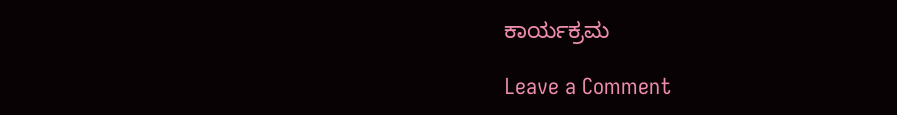ಕಾರ್ಯಕ್ರಮ

Leave a Comment